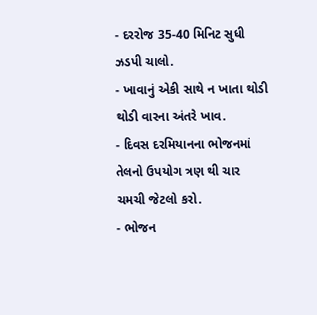- દરરોજ 35-40 મિનિટ સુધી ઝડપી ચાલો.
- ખાવાનું એકી સાથે ન ખાતા થોડી થોડી વારના અંતરે ખાવ.
- દિવસ દરમિયાનના ભોજનમાં તેલનો ઉપયોગ ત્રણ થી ચાર ચમચી જેટલો કરો.
- ભોજન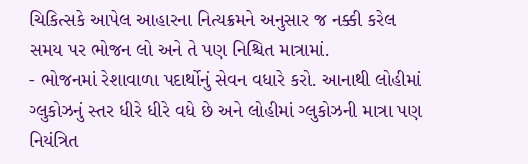ચિકિત્સકે આપેલ આહારના નિત્યક્રમને અનુસાર જ નક્કી કરેલ સમય પર ભોજન લો અને તે પણ નિશ્ચિત માત્રામાં.
- ભોજનમાં રેશાવાળા પદાર્થોનું સેવન વધારે કરો. આનાથી લોહીમાં ગ્લુકોઝનું સ્તર ધીરે ધીરે વધે છે અને લોહીમાં ગ્લુકોઝની માત્રા પણ નિયંત્રિત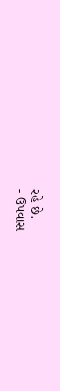રહે છે.
- ઉપવાસ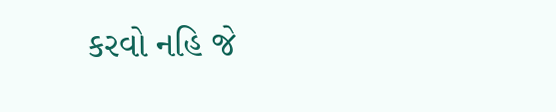કરવો નહિ જે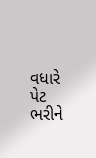વધારે પેટ ભરીને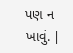પણ ન ખાવું. |